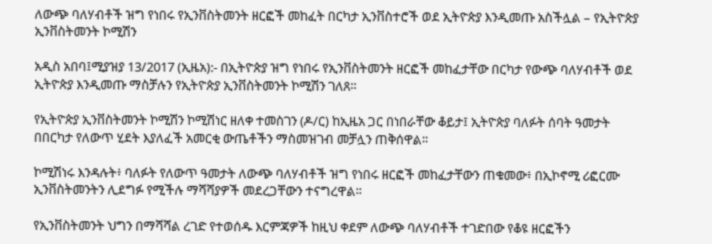ለውጭ ባለሃብቶች ዝግ የነበሩ የኢንቨስትመንት ዘርፎች መከፈት በርካታ ኢንቨስተሮች ወደ ኢትዮጵያ እንዲመጡ አስችሏል – የኢትዮጵያ ኢንቨስትመንት ኮሚሽን

አዲስ አበባ፤ሚያዝያ 13/2017 (ኢዜአ):- በኢትዮጵያ ዝግ የነበሩ የኢንቨስትመንት ዘርፎች መከፈታቸው በርካታ የውጭ ባለሃብቶች ወደ ኢትዮጵያ እንዲመጡ ማስቻሉን የኢትዮጵያ ኢንቨስትመንት ኮሚሽን ገለጸ፡፡

የኢትዮጵያ ኢንቨስትመንት ኮሚሽን ኮሚሽነር ዘለቀ ተመስገን (ዶ/ር) ከኢዜአ ጋር በነበራቸው ቆይታ፤ ኢትዮጵያ ባለፉት ሰባት ዓመታት በበርካታ የለውጥ ሂደት እያለፈች አመርቂ ውጤቶችን ማስመዝገብ መቻሏን ጠቅሰዋል፡፡

ኮሚሽነሩ እንዳሉት፥ ባለፉት የለውጥ ዓመታት ለውጭ ባለሃብቶች ዝግ የነበሩ ዘርፎች መከፈታቸውን ጠቁመው፥ በኢኮኖሚ ሪፎርሙ ኢንቨስትመንትን ሊደግፉ የሚችሉ ማሻሻያዎች መደረጋቸውን ተናግረዋል፡፡

የኢንቨስትመንት ህግን በማሻሻል ረገድ የተወሰዱ እርምጃዎች ከዚህ ቀደም ለውጭ ባለሃብቶች ተገድበው የቆዩ ዘርፎችን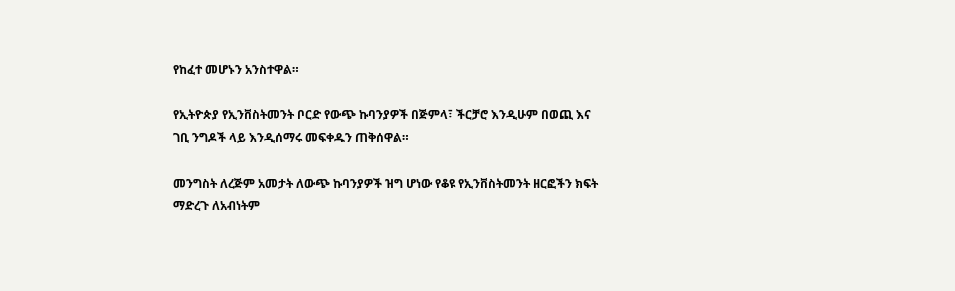የከፈተ መሆኑን አንስተዋል።

የኢትዮጵያ የኢንቨስትመንት ቦርድ የውጭ ኩባንያዎች በጅምላ፣ ችርቻሮ እንዲሁም በወጪ እና ገቢ ንግዶች ላይ እንዲሰማሩ መፍቀዱን ጠቅሰዋል።

መንግስት ለረጅም አመታት ለውጭ ኩባንያዎች ዝግ ሆነው የቆዩ የኢንቨስትመንት ዘርፎችን ክፍት ማድረጉ ለአብነትም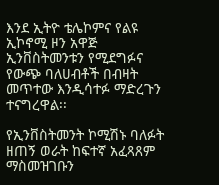እንደ ኢትዮ ቴሌኮምና የልዩ ኢኮኖሚ ዞን አዋጅ ኢንቨስትመንቱን የሚደግፉና የውጭ ባለሀብቶች በብዛት መጥተው እንዲሳተፉ ማድረጉን ተናግረዋል፡፡

የኢንቨስትመንት ኮሚሽኑ ባለፉት ዘጠኝ ወራት ከፍተኛ አፈጻጸም ማስመዝገቡን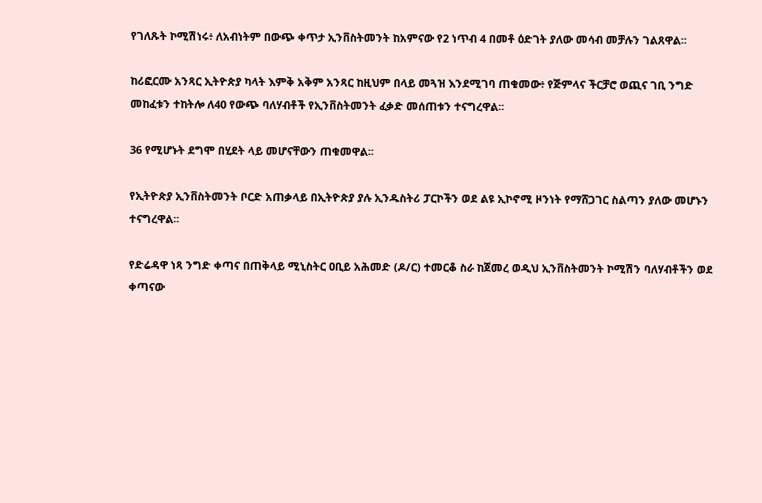የገለጹት ኮሚሽነሩ፥ ለአብነትም በውጭ ቀጥታ ኢንቨስትመንት ከአምናው የ2 ነጥብ 4 በመቶ ዕድገት ያለው መሳብ መቻሉን ገልጸዋል፡፡

ከሪፎርሙ አንጻር ኢትዮጵያ ካላት እምቅ አቅም አንጻር ከዚህም በላይ መጓዝ እንደሚገባ ጠቁመው፥ የጅምላና ችርቻሮ ወጪና ገቢ ንግድ መከፈቱን ተከትሎ ለ40 የውጭ ባለሃብቶች የኢንቨስትመንት ፈቃድ መሰጠቱን ተናግረዋል፡፡

36 የሚሆኑት ደግሞ በሂደት ላይ መሆናቸውን ጠቁመዋል፡፡

የኢትዮጵያ ኢንቨስትመንት ቦርድ አጠቃላይ በኢትዮጵያ ያሉ ኢንዱስትሪ ፓርኮችን ወደ ልዩ ኢኮኖሚ ዞንነት የማሸጋገር ስልጣን ያለው መሆኑን ተናግረዋል፡፡

የድሬዳዋ ነጻ ንግድ ቀጣና በጠቅላይ ሚኒስትር ዐቢይ አሕመድ (ዶ/ር) ተመርቆ ስራ ከጀመረ ወዲህ ኢንቨስትመንት ኮሚሽን ባለሃብቶችን ወደ ቀጣናው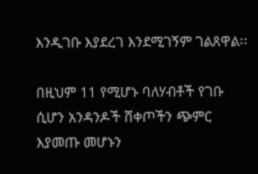እንዲገቡ እያደረገ እንደሚገኝም ገልጸዋል፡፡

በዚህም 11 የሚሆኑ ባለሃብቶች የገቡ ሲሆን አንዳንዶች ሸቀጦችን ጭምር እያመጡ መሆኑን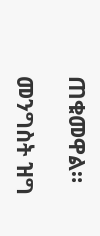ጠቁመዋል።

መንግስት ዝግ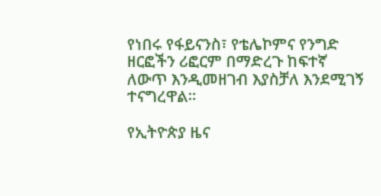የነበሩ የፋይናንስ፣ የቴሌኮምና የንግድ ዘርፎችን ሪፎርም በማድረጉ ከፍተኛ ለውጥ እንዲመዘገብ እያስቻለ እንደሚገኝ ተናግረዋል፡፡

የኢትዮጵያ ዜና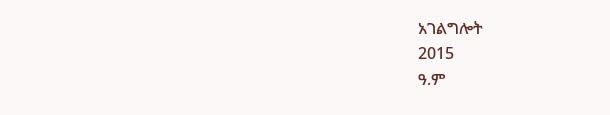አገልግሎት
2015
ዓ.ም